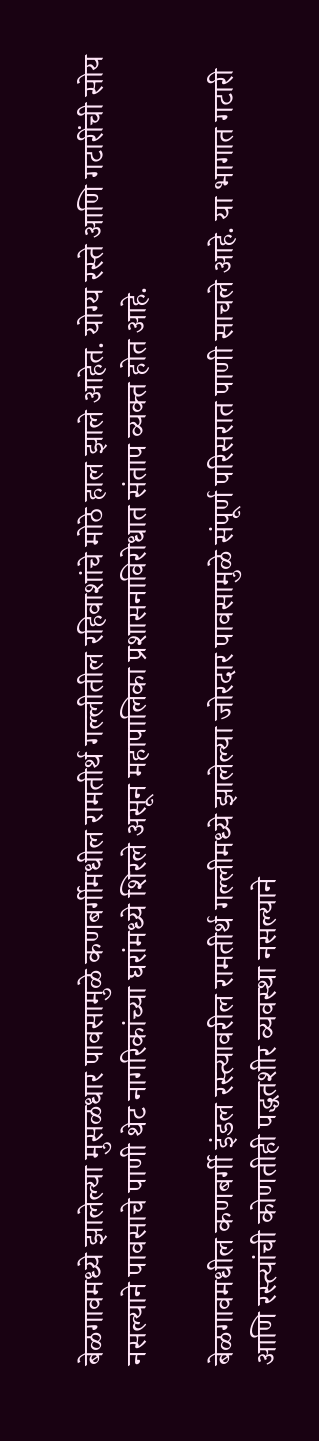बेळगावमध्ये झालेल्या मुसळधार पावसामुळे कणबर्गीमधील रामतीर्थ गल्लीतील रहिवाशांचे मोठे हाल झाले आहेत. योग्य रस्ते आणि गटारींची सोय नसल्याने पावसाचे पाणी थेट नागरिकांच्या घरांमध्ये शिरले असून महापालिका प्रशासनाविरोधात संताप व्यक्त होत आहे.

बेळगावमधील कणबर्गी इंडल रस्त्यावरील रामतीर्थ गल्लीमध्ये झालेल्या जोरदार पावसामुळे संपूर्ण परिसरात पाणी साचले आहे. या भागात गटारी आणि रस्त्यांची कोणतीही पद्धतशीर व्यवस्था नसल्याने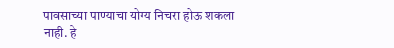पावसाच्या पाण्याचा योग्य निचरा होऊ शकला नाही. हे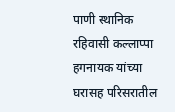पाणी स्थानिक रहिवासी कल्लाप्पा हगनायक यांच्या घरासह परिसरातील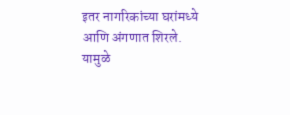इतर नागरिकांच्या घरांमध्ये आणि अंगणात शिरले. यामुळे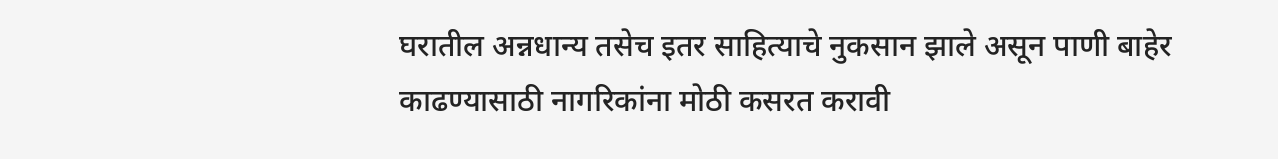घरातील अन्नधान्य तसेच इतर साहित्याचे नुकसान झाले असून पाणी बाहेर काढण्यासाठी नागरिकांना मोठी कसरत करावी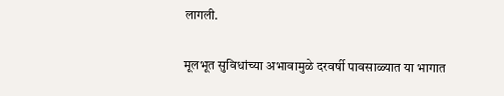लागली.

मूलभूत सुविधांच्या अभावामुळे दरवर्षी पावसाळ्यात या भागात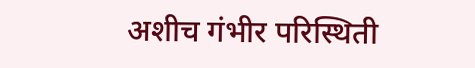अशीच गंभीर परिस्थिती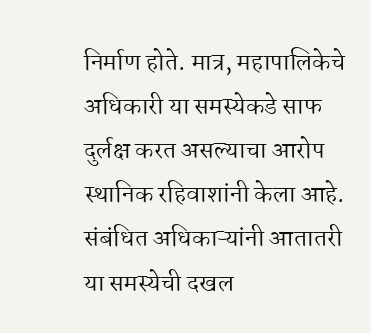निर्माण होते. मात्र, महापालिकेचे अधिकारी या समस्येकडे साफ दुर्लक्ष करत असल्याचा आरोप स्थानिक रहिवाशांनी केला आहे. संबंधित अधिकाऱ्यांनी आतातरी या समस्येची दखल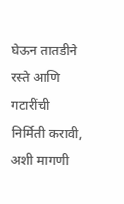घेऊन तातडीने रस्ते आणि गटारींची निर्मिती करावी, अशी मागणी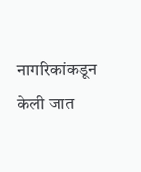नागरिकांकडून केली जात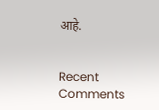आहे.


Recent Comments